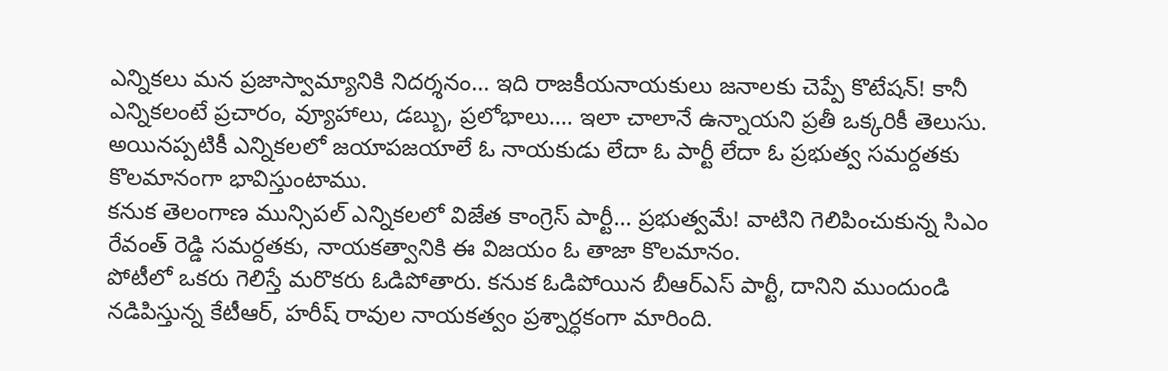ఎన్నికలు మన ప్రజాస్వామ్యానికి నిదర్శనం… ఇది రాజకీయనాయకులు జనాలకు చెప్పే కొటేషన్! కానీ ఎన్నికలంటే ప్రచారం, వ్యూహాలు, డబ్బు, ప్రలోభాలు…. ఇలా చాలానే ఉన్నాయని ప్రతీ ఒక్కరికీ తెలుసు. అయినప్పటికీ ఎన్నికలలో జయాపజయాలే ఓ నాయకుడు లేదా ఓ పార్టీ లేదా ఓ ప్రభుత్వ సమర్దతకు కొలమానంగా భావిస్తుంటాము.
కనుక తెలంగాణ మున్సిపల్ ఎన్నికలలో విజేత కాంగ్రెస్ పార్టీ… ప్రభుత్వమే! వాటిని గెలిపించుకున్న సిఎం రేవంత్ రెడ్డి సమర్దతకు, నాయకత్వానికి ఈ విజయం ఓ తాజా కొలమానం.
పోటీలో ఒకరు గెలిస్తే మరొకరు ఓడిపోతారు. కనుక ఓడిపోయిన బీఆర్ఎస్ పార్టీ, దానిని ముందుండి నడిపిస్తున్న కేటీఆర్, హరీష్ రావుల నాయకత్వం ప్రశ్నార్ధకంగా మారింది.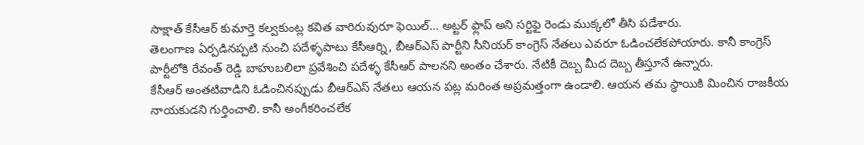సాక్షాత్ కేసీఆర్ కుమార్తె కల్వకుంట్ల కవిత వారిరువురూ ఫెయిల్… అట్టర్ ఫ్లాప్ అని సర్టిఫై రెండు ముక్కలో తీసి పడేశారు.
తెలంగాణ ఏర్పడినప్పటి నుంచి పదేళ్ళపాటు కేసీఆర్ని, బీఆర్ఎస్ పార్టీని సీనియర్ కాంగ్రెస్ నేతలు ఎవరూ ఓడించలేకపోయారు. కానీ కాంగ్రెస్ పార్టీలోకి రేవంత్ రెడ్డి బాహుబలిలా ప్రవేశించి పదేళ్ళ కేసీఆర్ పాలనని అంతం చేశారు. నేటికీ దెబ్బ మీద దెబ్బ తీస్తూనే ఉన్నారు.
కేసీఆర్ అంతటివాడిని ఓడించినప్పుడు బీఆర్ఎస్ నేతలు ఆయన పట్ల మరింత అప్రమత్తంగా ఉండాలి. ఆయన తమ స్థాయికి మించిన రాజకీయ నాయకుడని గుర్తించాలి. కానీ అంగీకరించలేక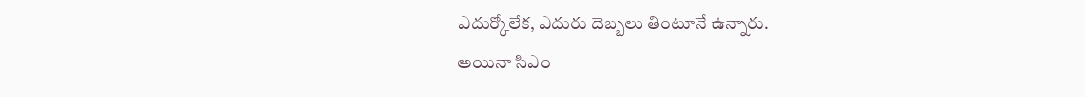ఎదుర్కోలేక, ఎదురు దెబ్బలు తింటూనే ఉన్నారు.
అయినా సిఎం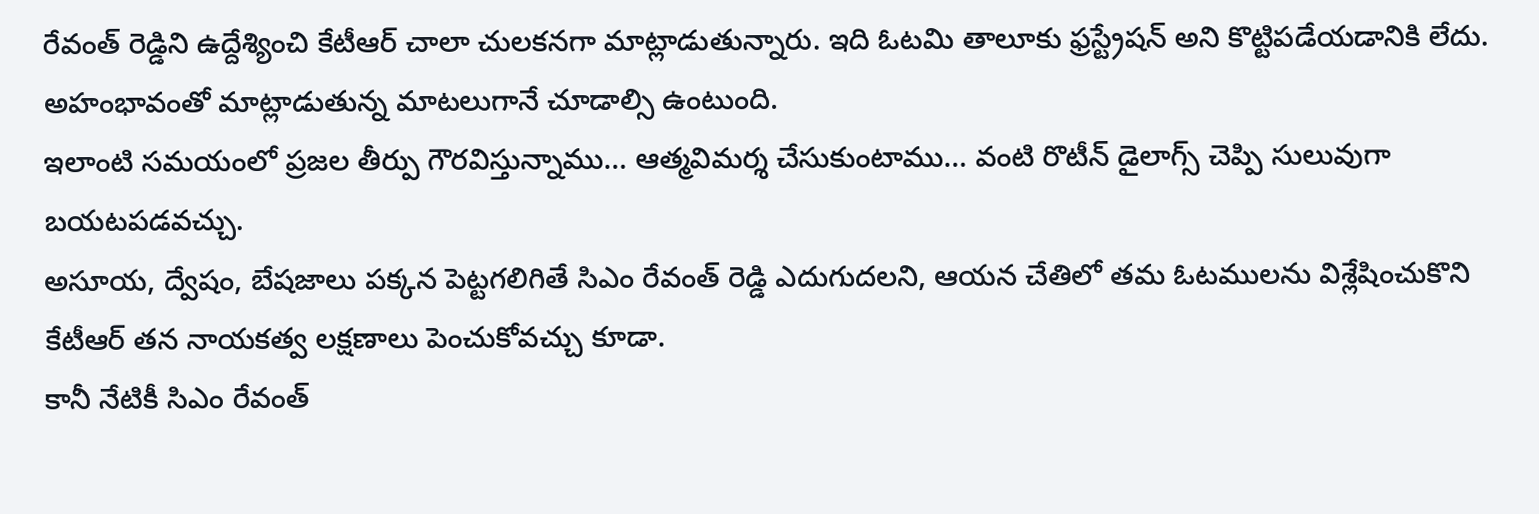రేవంత్ రెడ్డిని ఉద్దేశ్యించి కేటీఆర్ చాలా చులకనగా మాట్లాడుతున్నారు. ఇది ఓటమి తాలూకు ఫ్రస్ట్రేషన్ అని కొట్టిపడేయడానికి లేదు. అహంభావంతో మాట్లాడుతున్న మాటలుగానే చూడాల్సి ఉంటుంది.
ఇలాంటి సమయంలో ప్రజల తీర్పు గౌరవిస్తున్నాము… ఆత్మవిమర్శ చేసుకుంటాము… వంటి రొటీన్ డైలాగ్స్ చెప్పి సులువుగా బయటపడవచ్చు.
అసూయ, ద్వేషం, బేషజాలు పక్కన పెట్టగలిగితే సిఎం రేవంత్ రెడ్డి ఎదుగుదలని, ఆయన చేతిలో తమ ఓటములను విశ్లేషించుకొని కేటీఆర్ తన నాయకత్వ లక్షణాలు పెంచుకోవచ్చు కూడా.
కానీ నేటికీ సిఎం రేవంత్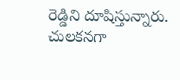రెడ్డిని దూషిస్తున్నారు. చులకనగా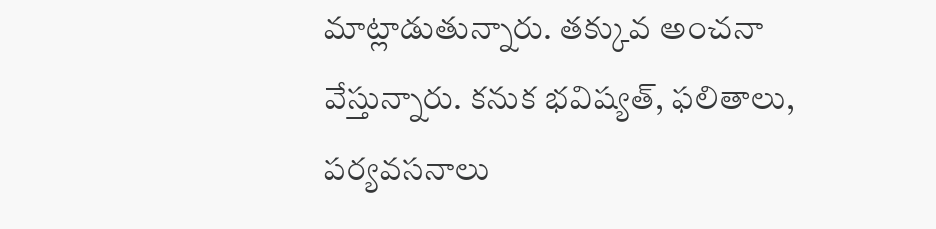మాట్లాడుతున్నారు. తక్కువ అంచనా వేస్తున్నారు. కనుక భవిష్యత్, ఫలితాలు, పర్యవసనాలు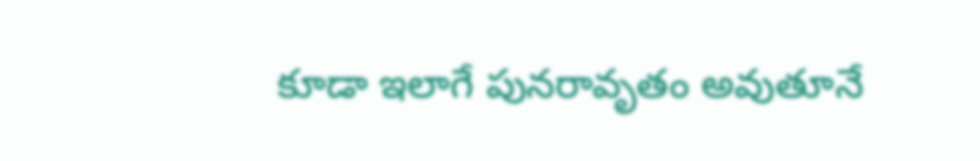కూడా ఇలాగే పునరావృతం అవుతూనే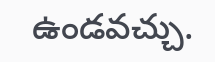ఉండవచ్చు.